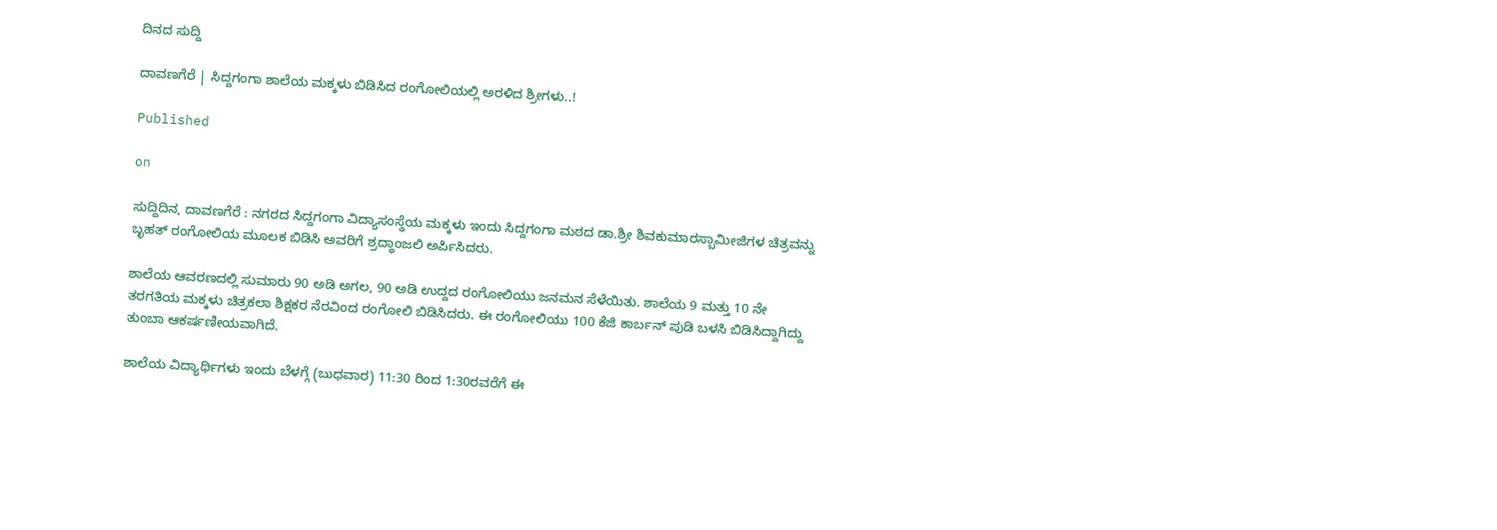ದಿನದ ಸುದ್ದಿ

ದಾವಣಗೆರೆ | ಸಿದ್ದಗಂಗಾ ಶಾಲೆಯ ಮಕ್ಕಳು ಬಿಡಿಸಿದ ರಂಗೋಲಿಯಲ್ಲಿ ಅರಳಿದ ಶ್ರೀಗಳು..!

Published

on

ಸುದ್ದಿದಿನ, ದಾವಣಗೆರೆ : ನಗರದ ಸಿದ್ದಗಂಗಾ ವಿದ್ಯಾಸಂಸ್ಥೆಯ ಮಕ್ಕಳು ಇಂದು ಸಿದ್ದಗಂಗಾ ಮಠದ ಡಾ.ಶ್ರೀ ಶಿವಕುಮಾರಸ್ಬಾಮೀಜಿಗಳ ಚಿತ್ರವನ್ನು ಬೃಹತ್ ರಂಗೋಲಿಯ ಮೂಲಕ ಬಿಡಿಸಿ ಅವರಿಗೆ ಶ್ರದ್ಧಾಂಜಲಿ ಅರ್ಪಿಸಿದರು.

ಶಾಲೆಯ ಆವರಣದಲ್ಲಿ ಸುಮಾರು 90 ಅಡಿ ಅಗಲ, 90 ಅಡಿ ಉದ್ದದ ರಂಗೋಲಿಯು ಜನಮನ ಸೆಳೆಯಿತು. ಶಾಲೆಯ 9 ಮತ್ತು 10 ನೇ ತರಗತಿಯ ಮಕ್ಕಳು ಚಿತ್ರಕಲಾ ಶಿಕ್ಷಕರ ನೆರವಿಂದ ರಂಗೋಲಿ ಬಿಡಿಸಿದರು. ಈ ರಂಗೋಲಿಯು 100 ಕೆಜಿ ಕಾರ್ಬನ್ ಪುಡಿ ಬಳಸಿ ಬಿಡಿಸಿದ್ದಾಗಿದ್ದು ತುಂಬಾ ಆಕರ್ಷಣೀಯವಾಗಿದೆ.

ಶಾಲೆಯ ವಿದ್ಯಾರ್ಥಿಗಳು ಇಂದು ಬೆಳಗ್ಗೆ (ಬುಧವಾರ) 11:30 ರಿಂದ 1:30ರವರೆಗೆ ಈ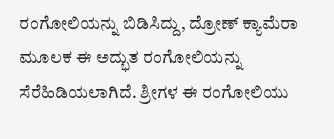ರಂಗೋಲಿಯನ್ನು ಬಿಡಿಸಿದ್ದು, ದ್ರೋಣ್ ಕ್ಯಾಮೆರಾ ಮೂಲಕ ಈ ಅದ್ಭುತ ರಂಗೋಲಿಯನ್ನು ಸೆರೆಹಿಡಿಯಲಾಗಿದೆ. ಶ್ರೀಗಳ ಈ ರಂಗೋಲಿಯು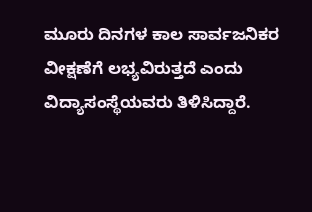ಮೂರು ದಿನಗಳ ಕಾಲ ಸಾರ್ವಜನಿಕರ ವೀಕ್ಷಣೆಗೆ ಲಭ್ಯವಿರುತ್ತದೆ ಎಂದು ವಿದ್ಯಾಸಂಸ್ಥೆಯವರು ತಿಳಿಸಿದ್ದಾರೆ.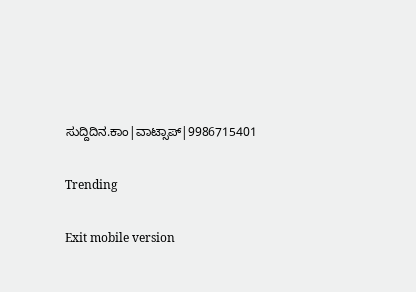ಸುದ್ದಿದಿನ.ಕಾಂ|ವಾಟ್ಸಾಪ್|9986715401

Trending

Exit mobile version